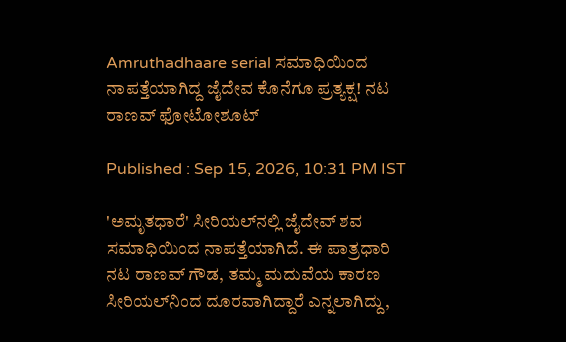Amruthadhaare serial ಸಮಾಧಿಯಿಂದ ನಾಪತ್ತೆಯಾಗಿದ್ದ ಜೈದೇವ ಕೊನೆಗೂ ಪ್ರತ್ಯಕ್ಷ! ನಟ ರಾಣವ್ ಫೋಟೋಶೂಟ್

Published : Sep 15, 2026, 10:31 PM IST

'ಅಮೃತಧಾರೆ' ಸೀರಿಯಲ್‌ನಲ್ಲಿ ಜೈದೇವ್ ಶವ ಸಮಾಧಿಯಿಂದ ನಾಪತ್ತೆಯಾಗಿದೆ. ಈ ಪಾತ್ರಧಾರಿ ನಟ ರಾಣವ್ ಗೌಡ, ತಮ್ಮ ಮದುವೆಯ ಕಾರಣ ಸೀರಿಯಲ್‌ನಿಂದ ದೂರವಾಗಿದ್ದಾರೆ ಎನ್ನಲಾಗಿದ್ದು,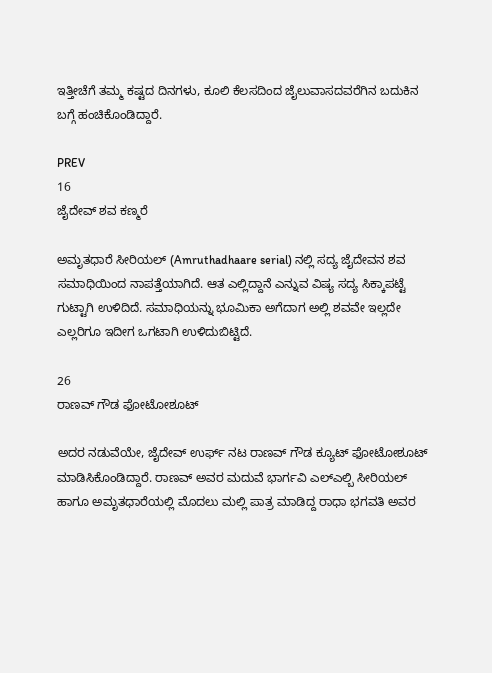ಇತ್ತೀಚೆಗೆ ತಮ್ಮ ಕಷ್ಟದ ದಿನಗಳು, ಕೂಲಿ ಕೆಲಸದಿಂದ ಜೈಲುವಾಸದವರೆಗಿನ ಬದುಕಿನ ಬಗ್ಗೆ ಹಂಚಿಕೊಂಡಿದ್ದಾರೆ.

PREV
16
ಜೈದೇವ್ ಶವ ಕಣ್ಮರೆ

ಅಮೃತಧಾರೆ ಸೀರಿಯಲ್ (Amruthadhaare serial) ನಲ್ಲಿ ಸದ್ಯ ಜೈದೇವನ ಶವ ಸಮಾಧಿಯಿಂದ ನಾಪತ್ತೆಯಾಗಿದೆ. ಆತ ಎಲ್ಲಿದ್ದಾನೆ ಎನ್ನುವ ವಿಷ್ಯ ಸದ್ಯ ಸಿಕ್ಕಾಪಟ್ಟೆ ಗುಟ್ಟಾಗಿ ಉಳಿದಿದೆ. ಸಮಾಧಿಯನ್ನು ಭೂಮಿಕಾ ಅಗೆದಾಗ ಅಲ್ಲಿ ಶವವೇ ಇಲ್ಲದೇ ಎಲ್ಲರಿಗೂ ಇದೀಗ ಒಗಟಾಗಿ ಉಳಿದುಬಿಟ್ಟಿದೆ.

26
ರಾಣವ್ ಗೌಡ ಫೋಟೋಶೂಟ್

ಅದರ ನಡುವೆಯೇ, ಜೈದೇವ್ ಉರ್ಫ್ ನಟ ರಾಣವ್ ಗೌಡ ಕ್ಯೂಟ್ ಫೋಟೋಶೂಟ್ ಮಾಡಿಸಿಕೊಂಡಿದ್ದಾರೆ. ರಾಣವ್ ಅವರ ಮದುವೆ ಭಾರ್ಗವಿ ಎಲ್ಎಲ್ಬಿ ಸೀರಿಯಲ್ ಹಾಗೂ ಅಮೃತಧಾರೆಯಲ್ಲಿ ಮೊದಲು ಮಲ್ಲಿ ಪಾತ್ರ ಮಾಡಿದ್ದ ರಾಧಾ ಭಗವತಿ ಅವರ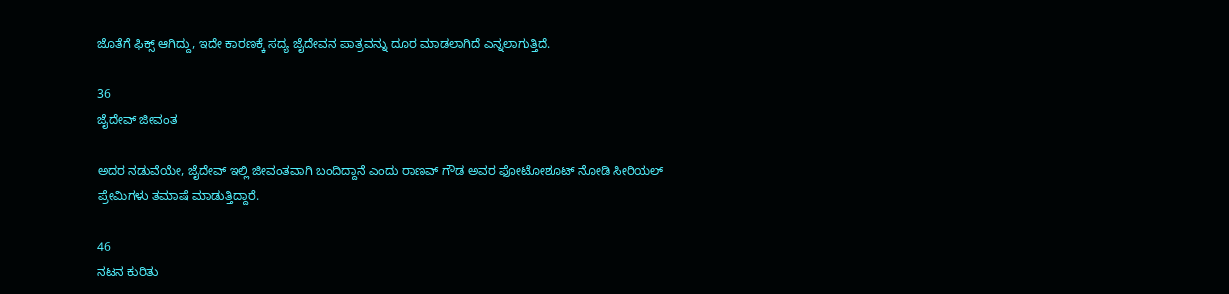ಜೊತೆಗೆ ಫಿಕ್ಸ್ ಆಗಿದ್ದು, ಇದೇ ಕಾರಣಕ್ಕೆ ಸದ್ಯ ಜೈದೇವನ ಪಾತ್ರವನ್ನು ದೂರ ಮಾಡಲಾಗಿದೆ ಎನ್ನಲಾಗುತ್ತಿದೆ.

36
ಜೈದೇವ್ ಜೀವಂತ

ಅದರ ನಡುವೆಯೇ, ಜೈದೇವ್ ಇಲ್ಲಿ ಜೀವಂತವಾಗಿ ಬಂದಿದ್ದಾನೆ ಎಂದು ರಾಣವ್ ಗೌಡ ಅವರ ಫೋಟೋಶೂಟ್ ನೋಡಿ ಸೀರಿಯಲ್ ಪ್ರೇಮಿಗಳು ತಮಾಷೆ ಮಾಡುತ್ತಿದ್ದಾರೆ.

46
ನಟನ ಕುರಿತು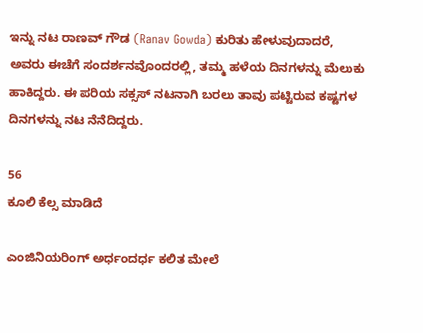ಇನ್ನು ನಟ ರಾಣವ್ ಗೌಡ (Ranav Gowda) ಕುರಿತು ಹೇಳುವುದಾದರೆ, ಅವರು ಈಚೆಗೆ ಸಂದರ್ಶನವೊಂದರಲ್ಲಿ, ತಮ್ಮ ಹಳೆಯ ದಿನಗಳನ್ನು ಮೆಲುಕು ಹಾಕಿದ್ದರು. ಈ ಪರಿಯ ಸಕ್ಸಸ್ ನಟನಾಗಿ ಬರಲು ತಾವು ಪಟ್ಟಿರುವ ಕಷ್ಟಗಳ ದಿನಗಳನ್ನು ನಟ ನೆನೆದಿದ್ದರು.

56
ಕೂಲಿ ಕೆಲ್ಸ ಮಾಡಿದೆ

ಎಂಜಿನಿಯರಿಂಗ್ ಅರ್ಧಂದರ್ಧ ಕಲಿತ ಮೇಲೆ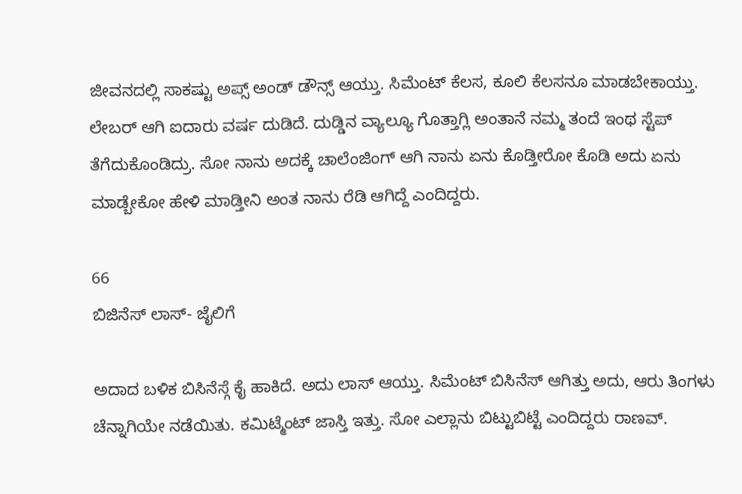ಜೀವನದಲ್ಲಿ ಸಾಕಷ್ಟು ಅಪ್ಸ್ ಅಂಡ್ ಡೌನ್ಸ್ ಆಯ್ತು. ಸಿಮೆಂಟ್ ಕೆಲಸ, ಕೂಲಿ ಕೆಲಸನೂ ಮಾಡಬೇಕಾಯ್ತು. ಲೇಬರ್ ಆಗಿ ಐದಾರು ವರ್ಷ ದುಡಿದೆ. ದುಡ್ಡಿನ ವ್ಯಾಲ್ಯೂ ಗೊತ್ತಾಗ್ಲಿ ಅಂತಾನೆ ನಮ್ಮ ತಂದೆ ಇಂಥ ಸ್ಟೆಪ್ ತೆಗೆದುಕೊಂಡಿದ್ರು. ಸೋ ನಾನು ಅದಕ್ಕೆ ಚಾಲೆಂಜಿಂಗ್ ಆಗಿ ನಾನು ಏನು ಕೊಡ್ತೀರೋ ಕೊಡಿ ಅದು ಏನು ಮಾಡ್ಬೇಕೋ ಹೇಳಿ ಮಾಡ್ತೀನಿ ಅಂತ ನಾನು ರೆಡಿ ಆಗಿದ್ದೆ ಎಂದಿದ್ದರು.

66
ಬಿಜಿನೆಸ್ ಲಾಸ್- ಜೈಲಿಗೆ

ಅದಾದ ಬಳಿಕ ಬಿಸಿನೆಸ್ಗೆ ಕೈ ಹಾಕಿದೆ. ಅದು ಲಾಸ್ ಆಯ್ತು. ಸಿಮೆಂಟ್ ಬಿಸಿನೆಸ್ ಆಗಿತ್ತು ಅದು, ಆರು ತಿಂಗಳು ಚೆನ್ನಾಗಿಯೇ ನಡೆಯಿತು. ಕಮಿಟ್ಮೆಂಟ್ ಜಾಸ್ತಿ ಇತ್ತು. ಸೋ ಎಲ್ಲಾನು ಬಿಟ್ಟುಬಿಟ್ಟೆ ಎಂದಿದ್ದರು ರಾಣವ್.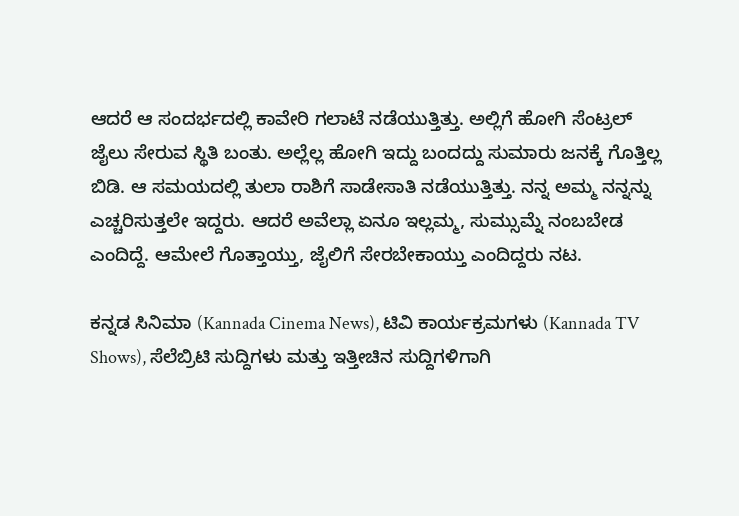ಆದರೆ ಆ ಸಂದರ್ಭದಲ್ಲಿ ಕಾವೇರಿ ಗಲಾಟೆ ನಡೆಯುತ್ತಿತ್ತು. ಅಲ್ಲಿಗೆ ಹೋಗಿ ಸೆಂಟ್ರಲ್ ಜೈಲು ಸೇರುವ ಸ್ಥಿತಿ ಬಂತು. ಅಲ್ಲೆಲ್ಲ ಹೋಗಿ ಇದ್ದು ಬಂದದ್ದು ಸುಮಾರು ಜನಕ್ಕೆ ಗೊತ್ತಿಲ್ಲ ಬಿಡಿ. ಆ ಸಮಯದಲ್ಲಿ ತುಲಾ ರಾಶಿಗೆ ಸಾಡೇಸಾತಿ ನಡೆಯುತ್ತಿತ್ತು. ನನ್ನ ಅಮ್ಮ ನನ್ನನ್ನು ಎಚ್ಚರಿಸುತ್ತಲೇ ಇದ್ದರು. ಆದರೆ ಅವೆಲ್ಲಾ ಏನೂ ಇಲ್ಲಮ್ಮ, ಸುಮ್ಸುಮ್ನೆ ನಂಬಬೇಡ ಎಂದಿದ್ದೆ. ಆಮೇಲೆ ಗೊತ್ತಾಯ್ತು, ಜೈಲಿಗೆ ಸೇರಬೇಕಾಯ್ತು ಎಂದಿದ್ದರು ನಟ.

ಕನ್ನಡ ಸಿನಿಮಾ (Kannada Cinema News), ಟಿವಿ ಕಾರ್ಯಕ್ರಮಗಳು (Kannada TV Shows), ಸೆಲೆಬ್ರಿಟಿ ಸುದ್ದಿಗಳು ಮತ್ತು ಇತ್ತೀಚಿನ ಸುದ್ದಿಗಳಿಗಾಗಿ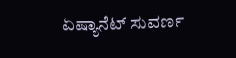ಏಷ್ಯಾನೆಟ್ ಸುವರ್ಣ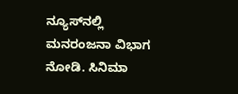ನ್ಯೂಸ್‌ನಲ್ಲಿ ಮನರಂಜನಾ ವಿಭಾಗ ನೋಡಿ. ಸಿನಿಮಾ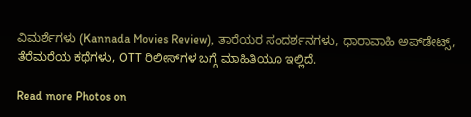ವಿಮರ್ಶೆಗಳು (Kannada Movies Review), ತಾರೆಯರ ಸಂದರ್ಶನಗಳು, ಧಾರಾವಾಹಿ ಅಪ್‌ಡೇಟ್ಸ್‌, ತೆರೆಮರೆಯ ಕಥೆಗಳು, OTT ರಿಲೀಸ್‌ಗಳ ಬಗ್ಗೆ ಮಾಹಿತಿಯೂ ಇಲ್ಲಿದೆ.

Read more Photos on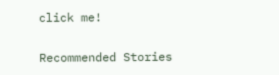click me!

Recommended Stories